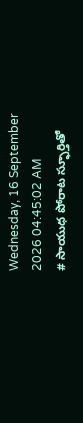Wednesday, 16 September 2026 04:45:02 AM
# సాయుధ పోరాట స్ఫూర్తితో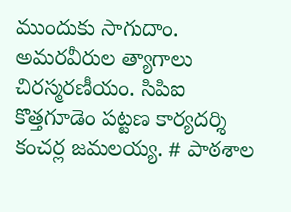ముందుకు సాగుదాం. అమరవీరుల త్యాగాలు చిరస్మరణీయం. సిపిఐ కొత్తగూడెం పట్టణ కార్యదర్శి కంచర్ల జమలయ్య. # పాఠశాల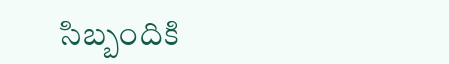సిబ్బందికి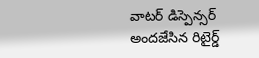వాటర్ డిస్పెన్సర్ అందజేసిన రిటైర్డ్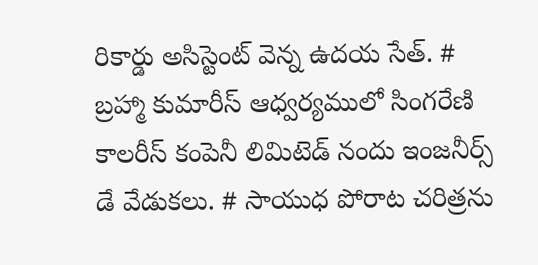రికార్డు అసిస్టెంట్ వెన్న ఉదయ సేత్. # బ్రహ్మా కుమారీస్ ఆధ్వర్యములో సింగరేణి కాలరీస్ కంపెనీ లిమిటెడ్ నందు ఇంజనీర్స్ డే వేడుకలు. # సాయుధ పోరాట చరిత్రను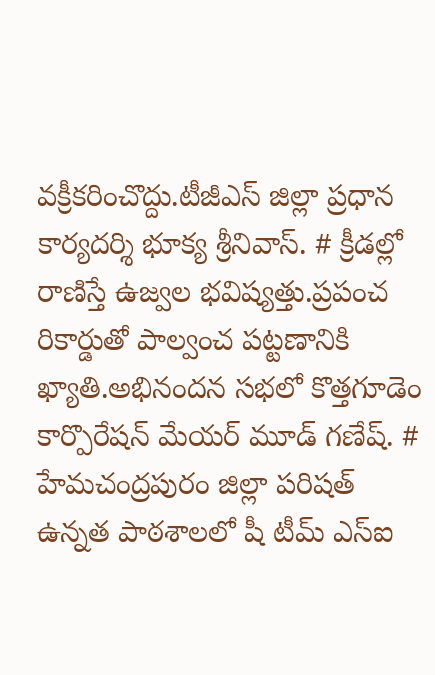వక్రీకరించొద్దు.టీజీఎస్ జిల్లా ప్రధాన కార్యదర్శి భూక్య శ్రీనివాస్. # క్రీడల్లో రాణిస్తే ఉజ్వల భవిష్యత్తు.ప్రపంచ రికార్డుతో పాల్వంచ పట్టణానికి ఖ్యాతి.అభినందన సభలో కొత్తగూడెం కార్పొరేషన్ మేయర్ మూడ్ గణేష్. # హేమచంద్రపురం జిల్లా పరిషత్ ఉన్నత పాఠశాలలో షీ టీమ్‌ ఎస్‌ఐ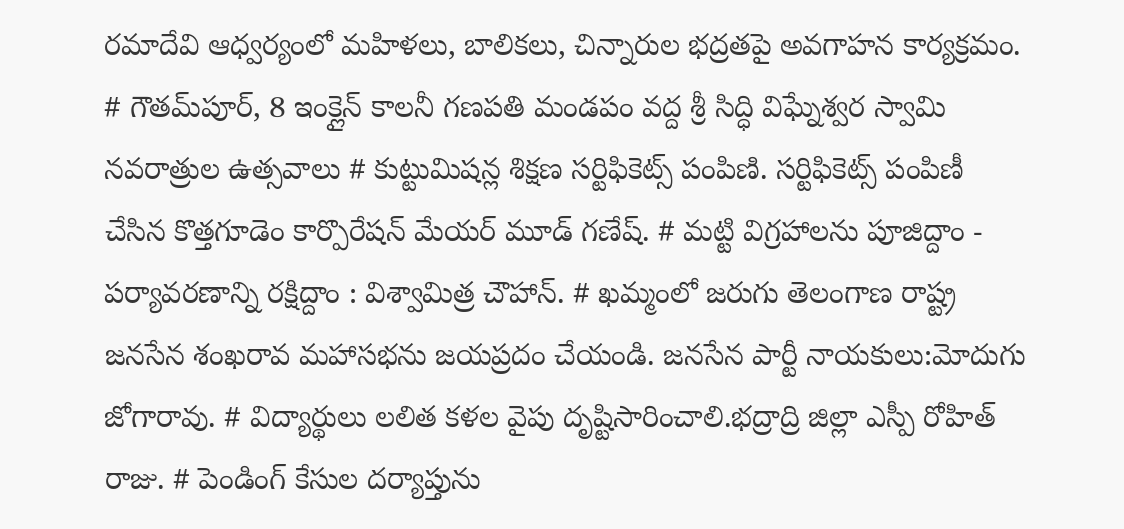రమాదేవి ఆధ్వర్యంలో మహిళలు, బాలికలు, చిన్నారుల భద్రతపై అవగాహన కార్యక్రమం. # గౌతమ్‌పూర్, 8 ఇంక్లైన్ కాలనీ గణపతి మండపం వద్ద శ్రీ సిద్ధి విఘ్నేశ్వర స్వామి నవరాత్రుల ఉత్సవాలు # కుట్టుమిషన్ల శిక్షణ సర్టిఫికెట్స్ పంపిణి. సర్టిఫికెట్స్ పంపిణీ చేసిన కొత్తగూడెం కార్పొరేషన్ మేయర్ మూడ్ గణేష్. # మట్టి విగ్రహాలను పూజిద్దాం - పర్యావరణాన్ని రక్షిద్దాం : విశ్వామిత్ర చౌహాన్. # ఖమ్మంలో జరుగు తెలంగాణ రాష్ట్ర జనసేన శంఖరావ మహాసభను జయప్రదం చేయండి. జనసేన పార్టీ నాయకులు:మోదుగు జోగారావు. # విద్యార్థులు లలిత కళల వైపు దృష్టిసారించాలి.భద్రాద్రి జిల్లా ఎస్పీ రోహిత్ రాజు. # పెండింగ్ కేసుల దర్యాప్తును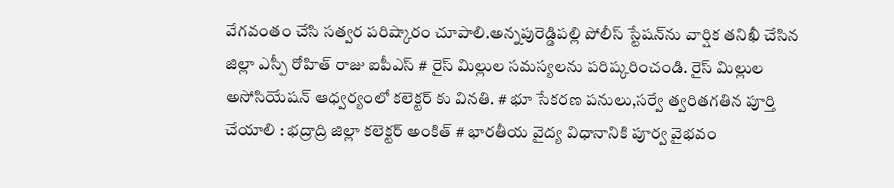వేగవంతం చేసి సత్వర పరిష్కారం చూపాలి.అన్నపురెడ్డిపల్లి పోలీస్ స్టేషన్‌ను వార్షిక తనిఖీ చేసిన జిల్లా ఎస్పీ రోహిత్ రాజు ఐపీఎస్ # రైస్ మిల్లుల సమస్యలను పరిష్కరించండి. రైస్ మిల్లుల అసోసియేషన్ ఆధ్వర్యంలో కలెక్టర్ కు వినతి. # భూ సేకరణ పనులు,సర్వే త్వరితగతిన పూర్తి చేయాలి : భద్రాద్రి జిల్లా కలెక్టర్ అంకిత్ # భారతీయ వైద్య విధానానికి పూర్వ వైభవం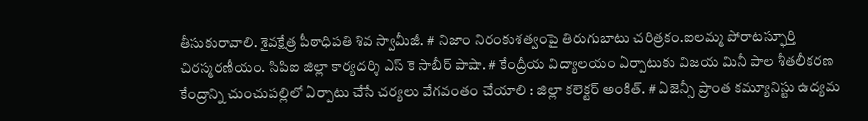తీసుకురావాలి. శైవక్షేత్ర పీఠాధిపతి శివ స్వామీజీ. # నిజాం నిరంకుశత్వంపై తిరుగుబాటు చరిత్రకం.ఐలమ్మ పోరాటస్ఫూర్తి చిరస్మరణీయం. సిపిఐ జిల్లా కార్యదర్శి ఎస్ కె సాబీర్ పాషా. # కేంద్రీయ విద్యాలయం ఏర్పాటుకు విజయ మినీ పాల శీతలీకరణ కేంద్రాన్ని చుంచుపల్లిలో ఏర్పాటు చేసే చర్యలు వేగవంతం చేయాలి : జిల్లా కలెక్టర్ అంకిత్. # ఏజెన్సీ ప్రాంత కమ్యూనిస్టు ఉద్యమ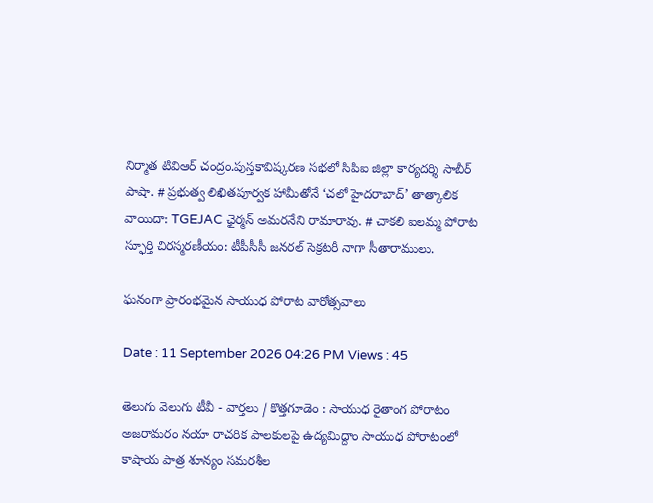నిర్మాత టివిఆర్ చంద్రం.పుస్తకావిష్కరణ సభలో సిపిఐ జిల్లా కార్యదర్శి సాబీర్ పాషా. # ప్రభుత్వ లిఖితపూర్వక హామీతోనే ‘చలో హైదరాబాద్’ తాత్కాలిక వాయిదా: TGEJAC ఛైర్మన్ అమరనేని రామారావు. # చాకలి ఐలమ్మ పోరాట స్ఫూర్తి చిరస్మరణీయం: టీపీసీసీ జనరల్ సెక్రటరీ నాగా సీతారాములు.

ఘనంగా ప్రారంభమైన సాయుధ పోరాట వారోత్సవాలు

Date : 11 September 2026 04:26 PM Views : 45

తెలుగు వెలుగు టీవీ - వార్తలు / కొత్తగూడెం : సాయుధ రైతాంగ పోరాటం అజరామరం నయా రాచరిక పాలకులపై ఉద్యమిద్దాం సాయుధ పోరాటంలో కాషాయ పాత్ర శూన్యం సమరశీల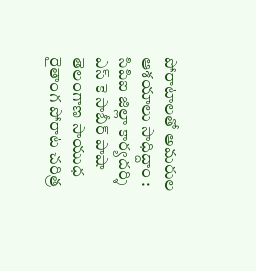పోరాటాలతో అమరుల ఆశయాలు సాధిద్దాం : సిపిఐ జిల్లా కార్యదర్శి ఎస్ కె సాబీర్ పాషా తెలంగాణ సాయుధ రైతాంగ పోరాట చరిత్ర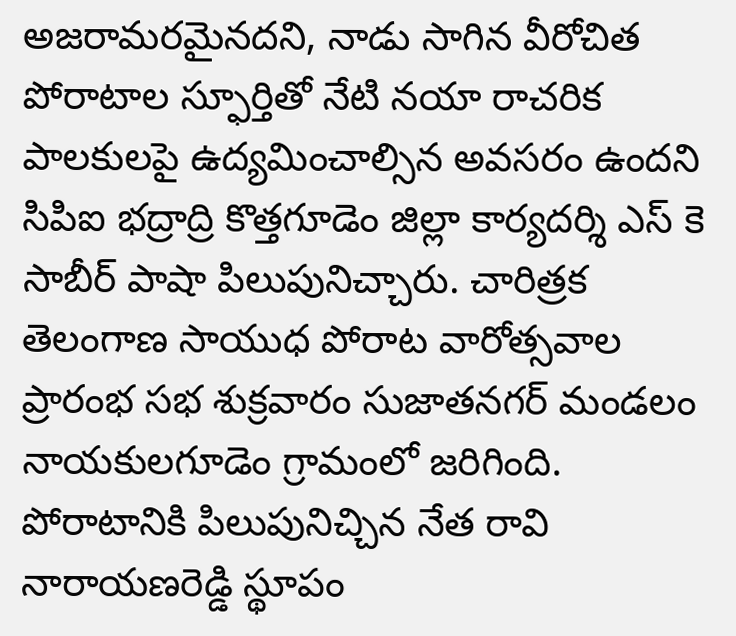అజరామరమైనదని, నాడు సాగిన వీరోచిత పోరాటాల స్ఫూర్తితో నేటి నయా రాచరిక పాలకులపై ఉద్యమించాల్సిన అవసరం ఉందని సిపిఐ భద్రాద్రి కొత్తగూడెం జిల్లా కార్యదర్శి ఎస్ కె సాబీర్ పాషా పిలుపునిచ్చారు. చారిత్రక తెలంగాణ సాయుధ పోరాట వారోత్సవాల ప్రారంభ సభ శుక్రవారం సుజాతనగర్ మండలం నాయకులగూడెం గ్రామంలో జరిగింది. పోరాటానికి పిలుపునిచ్చిన నేత రావి నారాయణరెడ్డి స్థూపం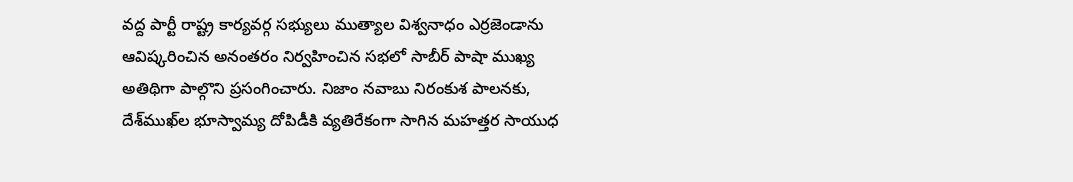వద్ద పార్టీ రాష్ట్ర కార్యవర్గ సభ్యులు ముత్యాల విశ్వనాధం ఎర్రజెండాను ఆవిష్కరించిన అనంతరం నిర్వహించిన సభలో సాబీర్ పాషా ముఖ్య అతిథిగా పాల్గొని ప్రసంగించారు. నిజాం నవాబు నిరంకుశ పాలనకు, దేశ్‌ముఖ్‌ల భూస్వామ్య దోపిడీకి వ్యతిరేకంగా సాగిన మహత్తర సాయుధ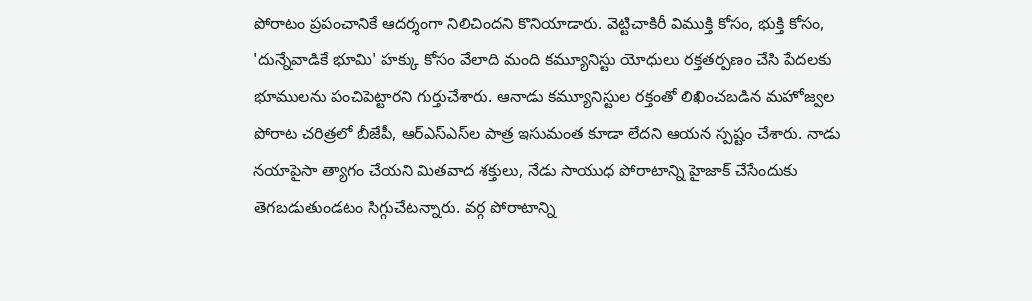పోరాటం ప్రపంచానికే ఆదర్శంగా నిలిచిందని కొనియాడారు. వెట్టిచాకిరీ విముక్తి కోసం, భుక్తి కోసం, 'దున్నేవాడికే భూమి' హక్కు కోసం వేలాది మంది కమ్యూనిస్టు యోధులు రక్తతర్పణం చేసి పేదలకు భూములను పంచిపెట్టారని గుర్తుచేశారు. ఆనాడు కమ్యూనిస్టుల రక్తంతో లిఖించబడిన మహోజ్వల పోరాట చరిత్రలో బీజేపీ, ఆర్‌ఎస్‌ఎస్‌ల పాత్ర ఇసుమంత కూడా లేదని ఆయన స్పష్టం చేశారు. నాడు నయాపైసా త్యాగం చేయని మితవాద శక్తులు, నేడు సాయుధ పోరాటాన్ని హైజాక్ చేసేందుకు తెగబడుతుండటం సిగ్గుచేటన్నారు. వర్గ పోరాటాన్ని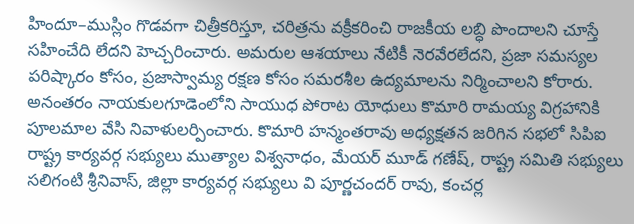హిందూ–ముస్లిం గొడవగా చిత్రీకరిస్తూ, చరిత్రను వక్రీకరించి రాజకీయ లబ్ధి పొందాలని చూస్తే సహించేది లేదని హెచ్చరించారు. అమరుల ఆశయాలు నేటికీ నెరవేరలేదని, ప్రజా సమస్యల పరిష్కారం కోసం, ప్రజాస్వామ్య రక్షణ కోసం సమరశీల ఉద్యమాలను నిర్మించాలని కోరారు. అనంతరం నాయకులగూడెంలోని సాయుధ పోరాట యోధులు కొమారి రామయ్య విగ్రహానికి పూలమాల వేసి నివాళులర్పించారు. కొమారి హన్మంతరావు అధ్యక్షతన జరిగిన సభలో సిపిఐ రాష్ట్ర కార్యవర్గ సభ్యులు ముత్యాల విశ్వనాధం, మేయర్ మూడ్ గణేష్, రాష్ట్ర సమితి సభ్యులు సలిగంటి శ్రీనివాస్, జిల్లా కార్యవర్గ సభ్యులు వి పూర్ణచందర్ రావు, కంచర్ల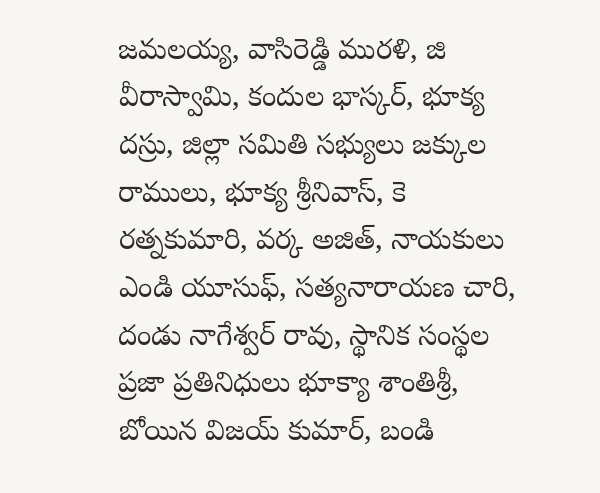జమలయ్య, వాసిరెడ్డి మురళి, జి వీరాస్వామి, కందుల భాస్కర్, భూక్య దస్రు, జిల్లా సమితి సభ్యులు జక్కుల రాములు, భూక్య శ్రీనివాస్, కె రత్నకుమారి, వర్క అజిత్, నాయకులు ఎండి యూసుఫ్, సత్యనారాయణ చారి, దండు నాగేశ్వర్ రావు, స్థానిక సంస్థల ప్రజా ప్రతినిధులు భూక్యా శాంతిశ్రీ, బోయిన విజయ్ కుమార్, బండి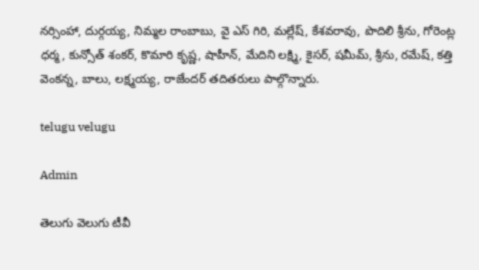నర్సింహా, దుర్గయ్య, నిమ్మల రాంబాబు, వై ఎస్ గిరి, మల్లేష్, కేశవరావు, పొదిలి శ్రీను, గోరెంట్ల ధర్మ, కున్సోత్ శంకర్, కొమారి కృష్ణ, షాహీన్, మేదిని లక్ష్మి, కైసర్, షమీమ్, శ్రీను, రమేష్, కత్తి వెంకన్న, బాలు, లక్ష్మయ్య, రాజేందర్ తదితరులు పాల్గొన్నారు.

telugu velugu

Admin

తెలుగు వెలుగు టీవీ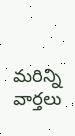మరిన్ని వార్తలు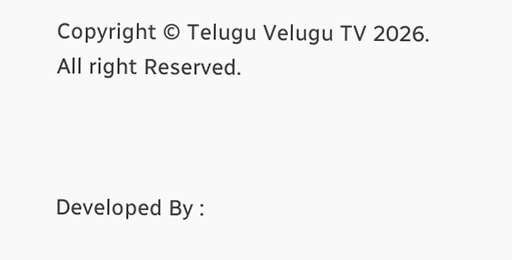Copyright © Telugu Velugu TV 2026. All right Reserved.



Developed By :